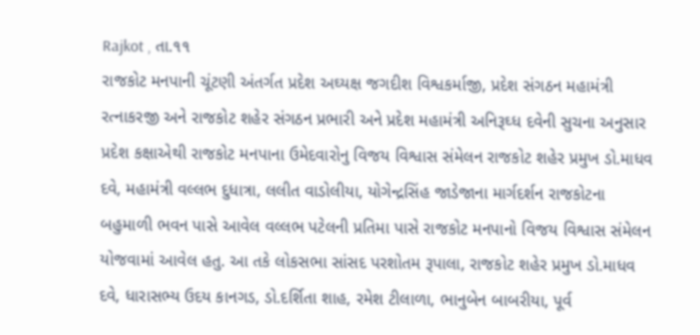Rajkot , તા.૧૧
રાજકોટ મનપાની ચૂંટણી અંતર્ગત પ્રદેશ અઘ્યક્ષ જગદીશ વિશ્વકર્માજી, પ્રદેશ સંગઠન મહામંત્રી રત્નાકરજી અને રાજકોટ શહેર સંગઠન પ્રભારી અને પ્રદેશ મહામંત્રી અનિરૂઘ્ધ દવેની સુચના અનુસાર પ્રદેશ કક્ષાએથી રાજકોટ મનપાના ઉમેદવારોનુ વિજય વિશ્વાસ સંમેલન રાજકોટ શહેર પ્રમુખ ડો.માધવ દવે, મહામંત્રી વલ્લભ દુધાત્રા, લલીત વાડોલીયા, યોગેન્દ્રસિંહ જાડેજાના માર્ગદર્શન રાજકોટના બહુમાળી ભવન પાસે આવેલ વલ્લભ પટેલની પ્રતિમા પાસે રાજકોટ મનપાનો વિજય વિશ્વાસ સંમેલન યોજવામાં આવેલ હતુ. આ તકે લોકસભા સાંસદ પરશોતમ રૂપાલા, રાજકોટ શહેર પ્રમુખ ડો.માધવ દવે, ધારાસભ્ય ઉદય કાનગડ, ડો.દર્શિતા શાહ, રમેશ ટીલાળા, ભાનુબેન બાબરીયા, પૂર્વ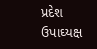પ્રદેશ ઉપાઘ્યક્ષ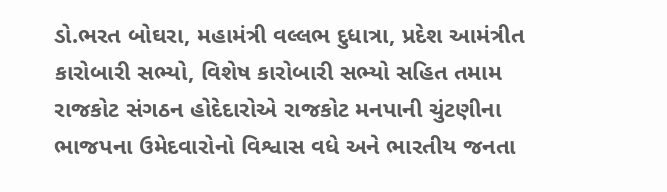ડો.ભરત બોઘરા, મહામંત્રી વલ્લભ દુધાત્રા, પ્રદેશ આમંત્રીત કારોબારી સભ્યો, વિશેષ કારોબારી સભ્યો સહિત તમામ રાજકોટ સંગઠન હોદેદારોએ રાજકોટ મનપાની ચુંટણીના ભાજપના ઉમેદવારોનો વિશ્વાસ વધે અને ભારતીય જનતા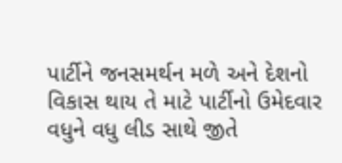પાર્ટીને જનસમર્થન મળે અને દેશનો વિકાસ થાય તે માટે પાર્ટીનો ઉમેદવાર વધુને વધુ લીડ સાથે જીતે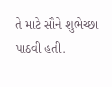તે માટે સૌને શુભેચ્છા પાઠવી હતી.